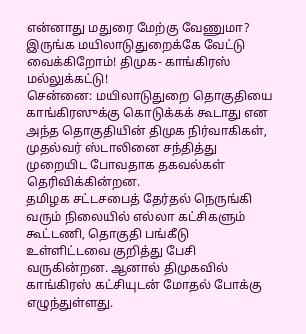என்னாது மதுரை மேற்கு வேணுமா? இருங்க மயிலாடுதுறைக்கே வேட்டு வைக்கிறோம்! திமுக- காங்கிரஸ் மல்லுக்கட்டு!
சென்னை: மயிலாடுதுறை தொகுதியை காங்கிரஸுக்கு கொடுக்கக் கூடாது என அந்த தொகுதியின் திமுக நிர்வாகிகள், முதல்வர் ஸ்டாலினை சந்தித்து முறையிட போவதாக தகவல்கள் தெரிவிக்கின்றன.
தமிழக சட்டசபைத் தேர்தல் நெருங்கி வரும் நிலையில் எல்லா கட்சிகளும் கூட்டணி, தொகுதி பங்கீடு உள்ளிட்டவை குறித்து பேசி வருகின்றன. ஆனால் திமுகவில் காங்கிரஸ் கட்சியுடன் மோதல் போக்கு எழுந்துள்ளது.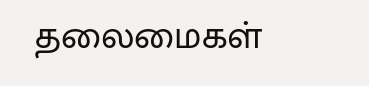தலைமைகள்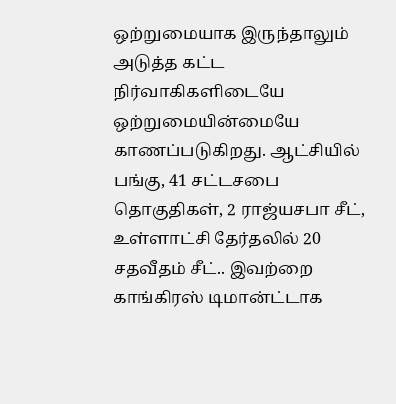ஒற்றுமையாக இருந்தாலும் அடுத்த கட்ட நிர்வாகிகளிடையே ஒற்றுமையின்மையே காணப்படுகிறது. ஆட்சியில் பங்கு, 41 சட்டசபை தொகுதிகள், 2 ராஜ்யசபா சீட், உள்ளாட்சி தேர்தலில் 20 சதவீதம் சீட்.. இவற்றை காங்கிரஸ் டிமான்ட்டாக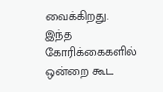வைக்கிறது.
இந்த கோரிக்கைகளில் ஒன்றை கூட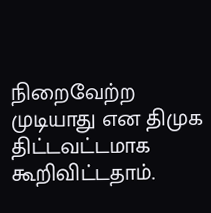நிறைவேற்ற முடியாது என திமுக திட்டவட்டமாக கூறிவிட்டதாம்.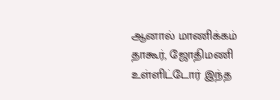ஆனால் மாணிக்கம் தாகூர், ஜோதிமணி உள்ளிட்டோர் இந்த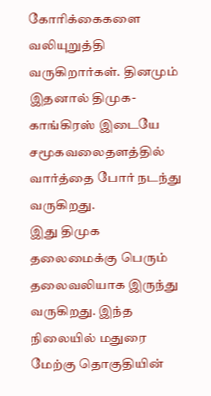கோரிக்கைகளை வலியுறுத்தி வருகிறார்கள். தினமும் இதனால் திமுக- காங்கிரஸ் இடையே சமூகவலைதளத்தில் வார்த்தை போர் நடந்து வருகிறது.
இது திமுக தலைமைக்கு பெரும் தலைவலியாக இருந்து வருகிறது. இந்த நிலையில் மதுரை மேற்கு தொகுதியின்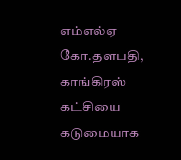எம்எல்ஏ கோ.தளபதி, காங்கிரஸ் கட்சியை கடுமையாக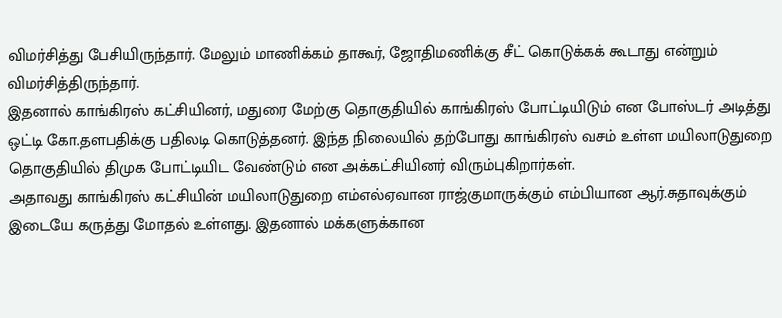விமர்சித்து பேசியிருந்தார். மேலும் மாணிக்கம் தாகூர், ஜோதிமணிக்கு சீட் கொடுக்கக் கூடாது என்றும் விமர்சித்திருந்தார்.
இதனால் காங்கிரஸ் கட்சியினர், மதுரை மேற்கு தொகுதியில் காங்கிரஸ் போட்டியிடும் என போஸ்டர் அடித்து ஒட்டி கோ.தளபதிக்கு பதிலடி கொடுத்தனர். இந்த நிலையில் தற்போது காங்கிரஸ் வசம் உள்ள மயிலாடுதுறை தொகுதியில் திமுக போட்டியிட வேண்டும் என அக்கட்சியினர் விரும்புகிறார்கள்.
அதாவது காங்கிரஸ் கட்சியின் மயிலாடுதுறை எம்எல்ஏவான ராஜ்குமாருக்கும் எம்பியான ஆர்.சுதாவுக்கும் இடையே கருத்து மோதல் உள்ளது. இதனால் மக்களுக்கான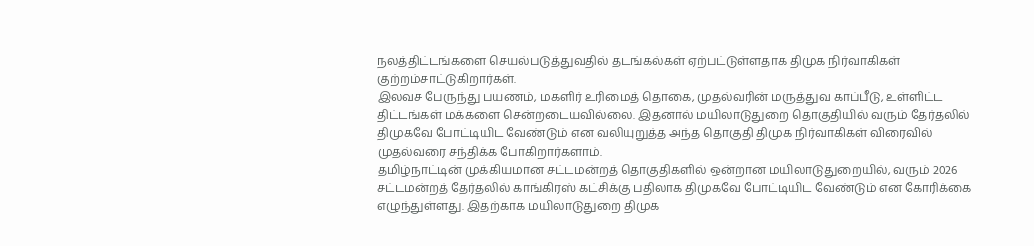நலத்திட்டங்களை செயல்படுத்துவதில் தடங்கல்கள் ஏற்பட்டுள்ளதாக திமுக நிர்வாகிகள் குற்றம்சாட்டுகிறார்கள்.
இலவச பேருந்து பயணம், மகளிர் உரிமைத் தொகை, முதல்வரின் மருத்துவ காப்பீடு, உள்ளிட்ட திட்டங்கள் மக்களை சென்றடையவில்லை. இதனால் மயிலாடுதுறை தொகுதியில் வரும் தேர்தலில் திமுகவே போட்டியிட வேண்டும் என வலியுறுத்த அந்த தொகுதி திமுக நிர்வாகிகள் விரைவில் முதல்வரை சந்திக்க போகிறார்களாம்.
தமிழ்நாட்டின் முக்கியமான சட்டமன்றத் தொகுதிகளில் ஒன்றான மயிலாடுதுறையில், வரும் 2026 சட்டமன்றத் தேர்தலில் காங்கிரஸ் கட்சிக்கு பதிலாக திமுகவே போட்டியிட வேண்டும் என கோரிக்கை எழுந்துள்ளது. இதற்காக மயிலாடுதுறை திமுக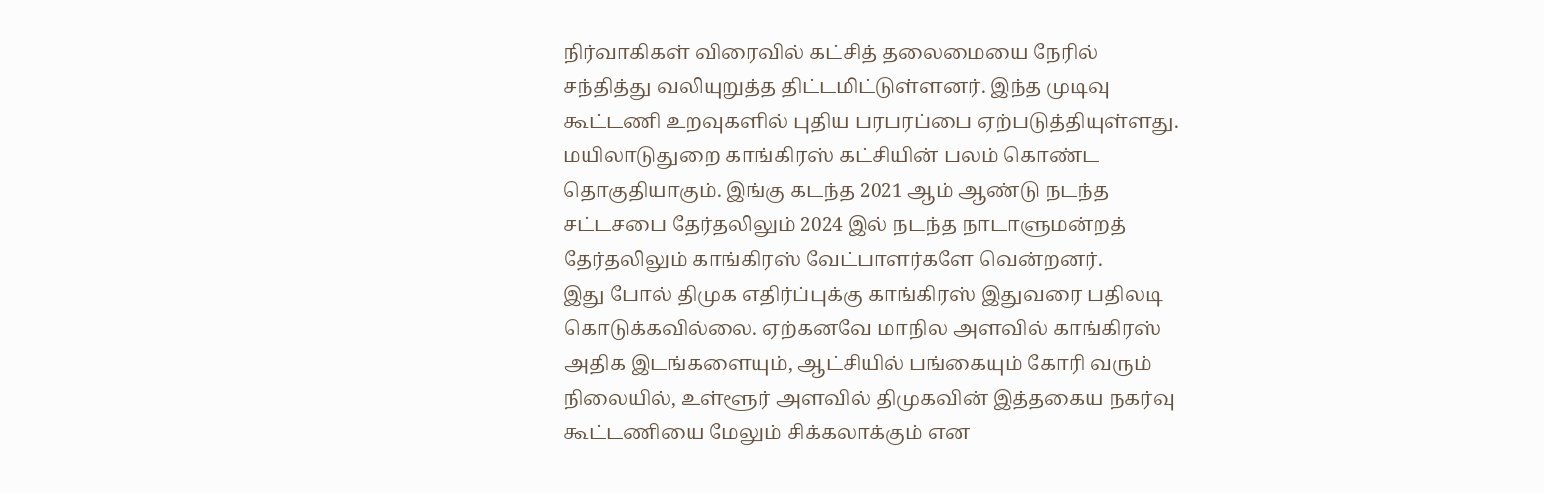நிர்வாகிகள் விரைவில் கட்சித் தலைமையை நேரில் சந்தித்து வலியுறுத்த திட்டமிட்டுள்ளனர். இந்த முடிவு கூட்டணி உறவுகளில் புதிய பரபரப்பை ஏற்படுத்தியுள்ளது.
மயிலாடுதுறை காங்கிரஸ் கட்சியின் பலம் கொண்ட தொகுதியாகும். இங்கு கடந்த 2021 ஆம் ஆண்டு நடந்த சட்டசபை தேர்தலிலும் 2024 இல் நடந்த நாடாளுமன்றத் தேர்தலிலும் காங்கிரஸ் வேட்பாளர்களே வென்றனர்.
இது போல் திமுக எதிர்ப்புக்கு காங்கிரஸ் இதுவரை பதிலடி கொடுக்கவில்லை. ஏற்கனவே மாநில அளவில் காங்கிரஸ் அதிக இடங்களையும், ஆட்சியில் பங்கையும் கோரி வரும் நிலையில், உள்ளூர் அளவில் திமுகவின் இத்தகைய நகர்வு கூட்டணியை மேலும் சிக்கலாக்கும் என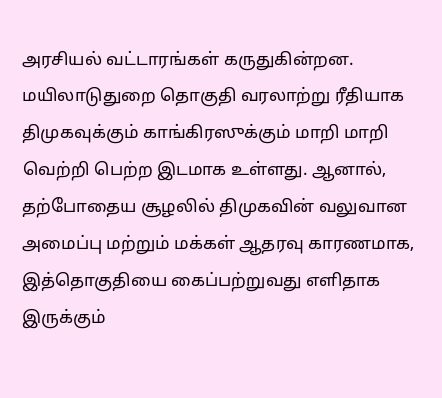அரசியல் வட்டாரங்கள் கருதுகின்றன.
மயிலாடுதுறை தொகுதி வரலாற்று ரீதியாக திமுகவுக்கும் காங்கிரஸுக்கும் மாறி மாறி வெற்றி பெற்ற இடமாக உள்ளது. ஆனால், தற்போதைய சூழலில் திமுகவின் வலுவான அமைப்பு மற்றும் மக்கள் ஆதரவு காரணமாக, இத்தொகுதியை கைப்பற்றுவது எளிதாக இருக்கும்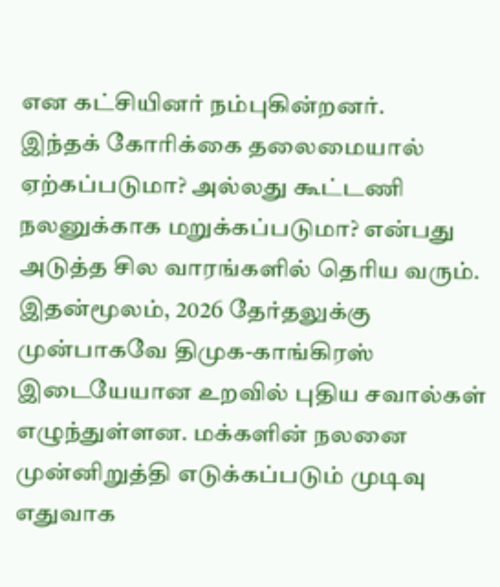என கட்சியினர் நம்புகின்றனர்.
இந்தக் கோரிக்கை தலைமையால் ஏற்கப்படுமா? அல்லது கூட்டணி நலனுக்காக மறுக்கப்படுமா? என்பது அடுத்த சில வாரங்களில் தெரிய வரும். இதன்மூலம், 2026 தேர்தலுக்கு முன்பாகவே திமுக-காங்கிரஸ் இடையேயான உறவில் புதிய சவால்கள் எழுந்துள்ளன. மக்களின் நலனை முன்னிறுத்தி எடுக்கப்படும் முடிவு எதுவாக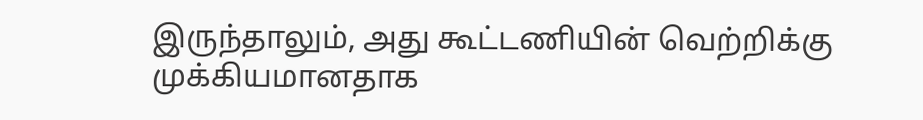இருந்தாலும், அது கூட்டணியின் வெற்றிக்கு முக்கியமானதாக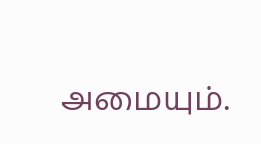அமையும்.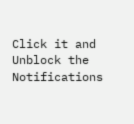Click it and Unblock the Notifications